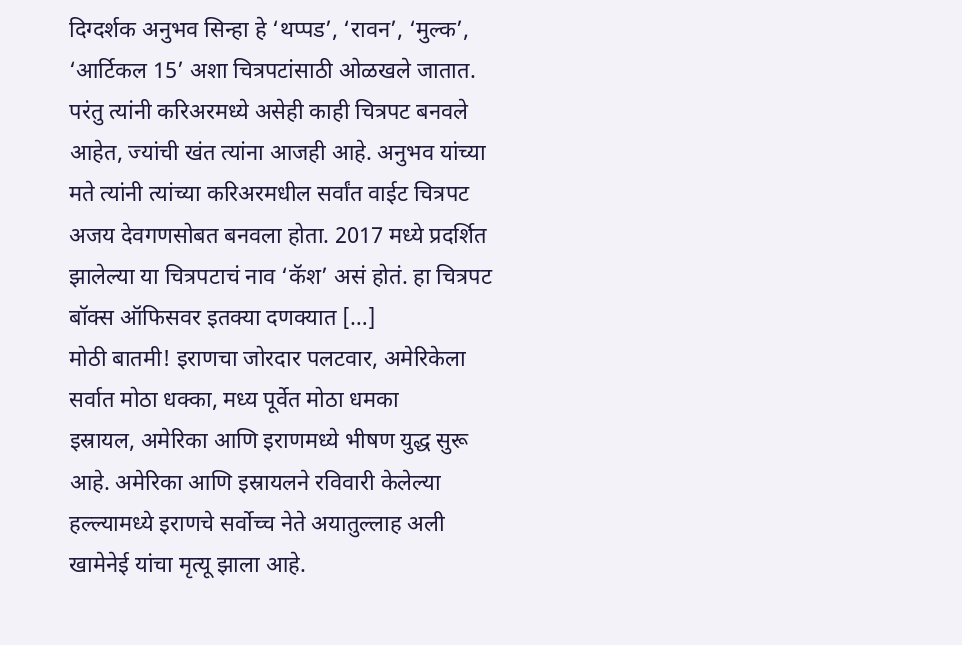दिग्दर्शक अनुभव सिन्हा हे ‘थप्पड’, ‘रावन’, ‘मुल्क’, ‘आर्टिकल 15’ अशा चित्रपटांसाठी ओळखले जातात. परंतु त्यांनी करिअरमध्ये असेही काही चित्रपट बनवले आहेत, ज्यांची खंत त्यांना आजही आहे. अनुभव यांच्या मते त्यांनी त्यांच्या करिअरमधील सर्वांत वाईट चित्रपट अजय देवगणसोबत बनवला होता. 2017 मध्ये प्रदर्शित झालेल्या या चित्रपटाचं नाव ‘कॅश’ असं होतं. हा चित्रपट बॉक्स ऑफिसवर इतक्या दणक्यात […]
मोठी बातमी! इराणचा जोरदार पलटवार, अमेरिकेला सर्वात मोठा धक्का, मध्य पूर्वेत मोठा धमका
इस्रायल, अमेरिका आणि इराणमध्ये भीषण युद्ध सुरू आहे. अमेरिका आणि इस्रायलने रविवारी केलेल्या हल्ल्यामध्ये इराणचे सर्वोच्च नेते अयातुल्लाह अली खामेनेई यांचा मृत्यू झाला आहे.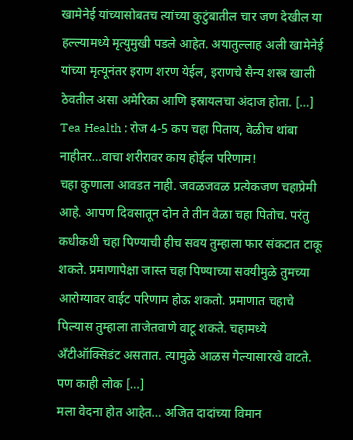खामेनेई यांच्यासोबतच त्यांच्या कुटुंबातील चार जण देखील या हल्ल्यामध्ये मृत्युमुखी पडले आहेत. अयातुल्लाह अली खामेनेई यांच्या मृत्यूनंतर इराण शरण येईल, इराणचे सैन्य शस्त्र खाली ठेवतील असा अमेरिका आणि इस्रायलचा अंदाज होता. […]
Tea Health : रोज 4-5 कप चहा पिताय, वेळीच थांबा नाहीतर…वाचा शरीरावर काय होईल परिणाम!
चहा कुणाला आवडत नाही. जवळजवळ प्रत्येकजण चहाप्रेमी आहे. आपण दिवसातून दोन ते तीन वेळा चहा पितोच. परंतु कधीकधी चहा पिण्याची हीच सवय तुम्हाला फार संकटात टाकू शकते. प्रमाणापेक्षा जास्त चहा पिण्याच्या सवयीमुळे तुमच्या आरोग्यावर वाईट परिणाम होऊ शकतो. प्रमाणात चहाचे पिल्यास तुम्हाला ताजेतवाणे वाटू शकते. चहामध्ये अँटीऑक्सिडंट असतात. त्यामुळे आळस गेल्यासारखे वाटते. पण काही लोक […]
मला वेदना होत आहेत… अजित दादांच्या विमान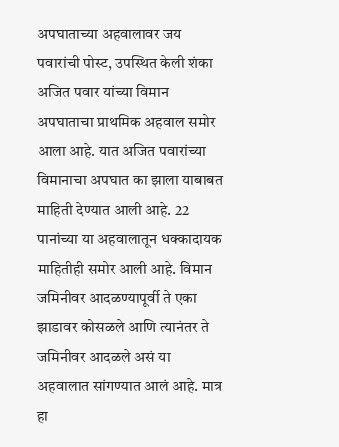अपघाताच्या अहवालावर जय पवारांची पोस्ट, उपस्थित केली शंका
अजित पवार यांच्या विमान अपघाताचा प्राथमिक अहवाल समोर आला आहे. यात अजित पवारांच्या विमानाचा अपघात का झाला याबाबत माहिती देण्यात आली आहे. 22 पानांच्या या अहवालातून धक्कादायक माहितीही समोर आली आहे. विमान जमिनीवर आदळण्यापूर्वी ते एका झाडावर कोसळले आणि त्यानंतर ते जमिनीवर आदळले असं या अहवालात सांगण्यात आलं आहे. मात्र हा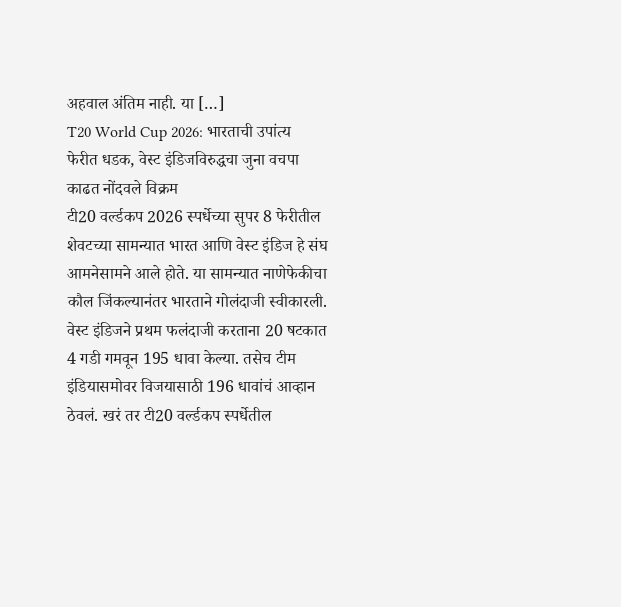अहवाल अंतिम नाही. या […]
T20 World Cup 2026: भारताची उपांत्य फेरीत धडक, वेस्ट इंडिजविरुद्धचा जुना वचपा काढत नोंदवले विक्रम
टी20 वर्ल्डकप 2026 स्पर्धेच्या सुपर 8 फेरीतील शेवटच्या सामन्यात भारत आणि वेस्ट इंडिज हे संघ आमनेसामने आले होते. या सामन्यात नाणेफेकीचा कौल जिंकल्यानंतर भारताने गोलंदाजी स्वीकारली. वेस्ट इंडिजने प्रथम फलंदाजी करताना 20 षटकात 4 गडी गमवून 195 धावा केल्या. तसेच टीम इंडियासमोवर विजयासाठी 196 धावांचं आव्हान ठेवलं. खरं तर टी20 वर्ल्डकप स्पर्धेतील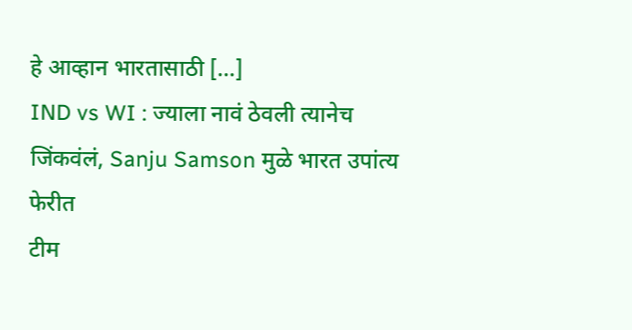हे आव्हान भारतासाठी […]
IND vs WI : ज्याला नावं ठेवली त्यानेच जिंकवंलं, Sanju Samson मुळे भारत उपांत्य फेरीत
टीम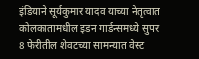इंडियाने सूर्यकुमार यादव याच्या नेतृत्वात कोलकातामधील इडन गार्डन्समध्ये सुपर 8 फेरीतील शेवटच्या सामन्यात वेस्ट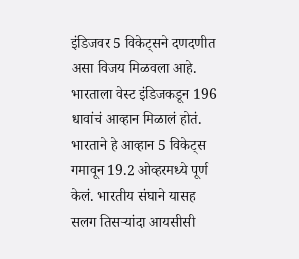इंडिजवर 5 विकेट्सने दणदणीत असा विजय मिळवला आहे. भारताला वेस्ट इंडिजकडून 196 धावांचं आव्हान मिळालं होतं. भारताने हे आव्हान 5 विकेट्स गमावून 19.2 ओव्हरमध्ये पूर्ण केलं. भारतीय संघाने यासह सलग तिसऱ्यांदा आयसीसी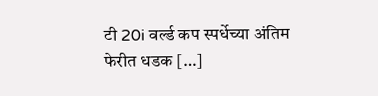टी 20i वर्ल्ड कप स्पर्धेच्या अंतिम फेरीत धडक […]